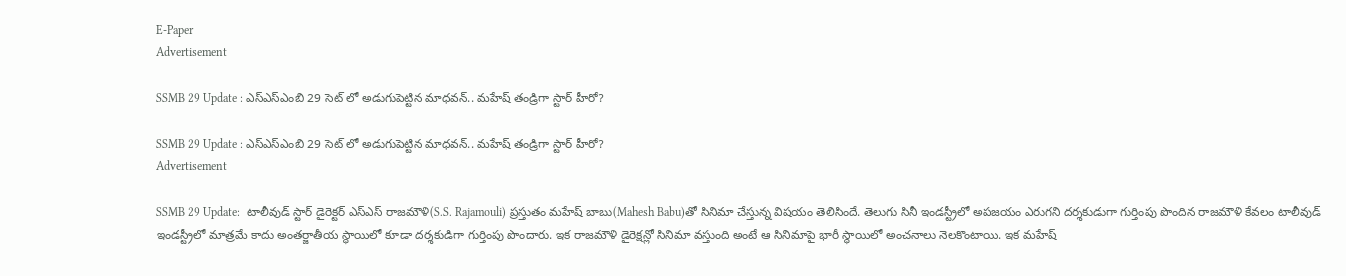E-Paper
Advertisement

SSMB 29 Update : ఎస్ఎస్ఎంబి 29 సెట్ లో అడుగుపెట్టిన మాధవన్.. మహేష్ తండ్రిగా స్టార్ హీరో?

SSMB 29 Update : ఎస్ఎస్ఎంబి 29 సెట్ లో అడుగుపెట్టిన మాధవన్.. మహేష్ తండ్రిగా స్టార్ హీరో?
Advertisement

SSMB 29 Update:  టాలీవుడ్ స్టార్ డైరెక్టర్ ఎస్ఎస్ రాజమౌళి(S.S. Rajamouli) ప్రస్తుతం మహేష్ బాబు(Mahesh Babu)తో సినిమా చేస్తున్న విషయం తెలిసిందే. తెలుగు సినీ ఇండస్ట్రీలో అపజయం ఎరుగని దర్శకుడుగా గుర్తింపు పొందిన రాజమౌళి కేవలం టాలీవుడ్ ఇండస్ట్రీలో మాత్రమే కాదు అంతర్జాతీయ స్థాయిలో కూడా దర్శకుడిగా గుర్తింపు పొందారు. ఇక రాజమౌళి డైరెక్షన్లో సినిమా వస్తుంది అంటే ఆ సినిమాపై భారీ స్థాయిలో అంచనాలు నెలకొంటాయి. ఇక మహేష్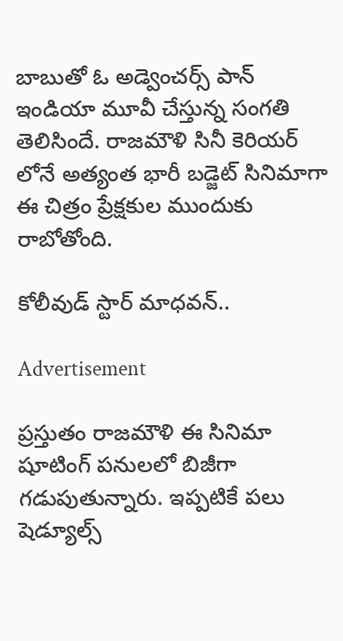బాబుతో ఓ అడ్వెంచర్స్ పాన్ ఇండియా మూవీ చేస్తున్న సంగతి తెలిసిందే. రాజమౌళి సినీ కెరియర్ లోనే అత్యంత భారీ బడ్జెట్ సినిమాగా ఈ చిత్రం ప్రేక్షకుల ముందుకు రాబోతోంది.

కోలీవుడ్ స్టార్ మాధవన్..

Advertisement

ప్రస్తుతం రాజమౌళి ఈ సినిమా షూటింగ్ పనులలో బిజీగా గడుపుతున్నారు. ఇప్పటికే పలు షెడ్యూల్స్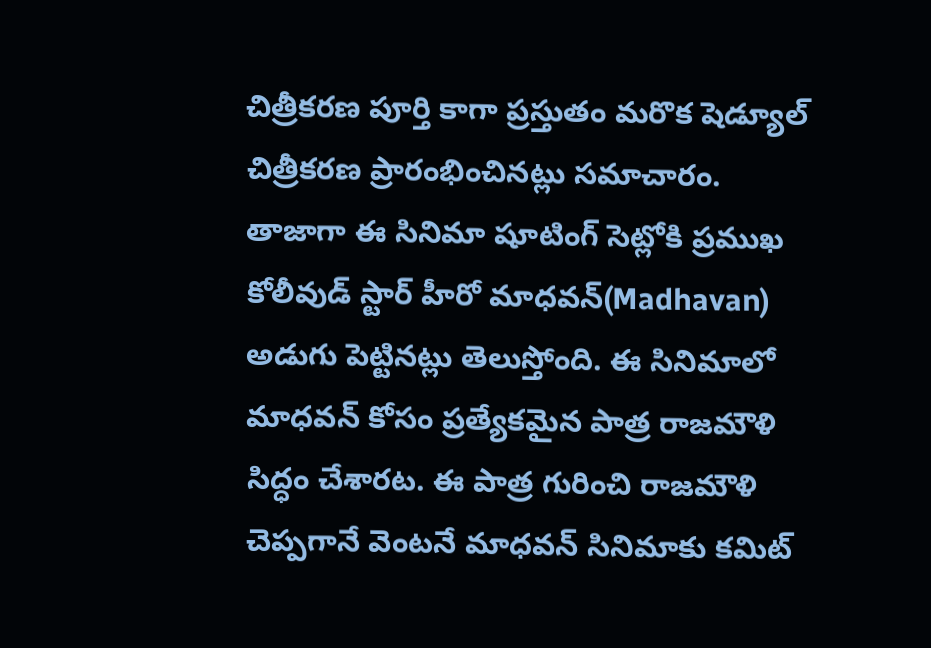చిత్రీకరణ పూర్తి కాగా ప్రస్తుతం మరొక షెడ్యూల్ చిత్రీకరణ ప్రారంభించినట్లు సమాచారం. తాజాగా ఈ సినిమా షూటింగ్ సెట్లోకి ప్రముఖ కోలీవుడ్ స్టార్ హీరో మాధవన్(Madhavan) అడుగు పెట్టినట్లు తెలుస్తోంది. ఈ సినిమాలో మాధవన్ కోసం ప్రత్యేకమైన పాత్ర రాజమౌళి సిద్ధం చేశారట. ఈ పాత్ర గురించి రాజమౌళి చెప్పగానే వెంటనే మాధవన్ సినిమాకు కమిట్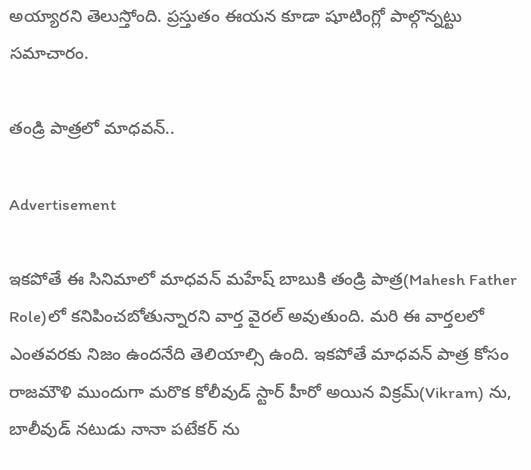అయ్యారని తెలుస్తోంది. ప్రస్తుతం ఈయన కూడా షూటింగ్లో పాల్గొన్నట్టు సమాచారం.

తండ్రి పాత్రలో మాధవన్..

Advertisement

ఇకపోతే ఈ సినిమాలో మాధవన్ మహేష్ బాబుకి తండ్రి పాత్ర(Mahesh Father Role)లో కనిపించబోతున్నారని వార్త వైరల్ అవుతుంది. మరి ఈ వార్తలలో ఎంతవరకు నిజం ఉందనేది తెలియాల్సి ఉంది. ఇకపోతే మాధవన్ పాత్ర కోసం రాజమౌళి ముందుగా మరొక కోలీవుడ్ స్టార్ హీరో అయిన విక్రమ్(Vikram) ను, బాలీవుడ్ నటుడు నానా పటేకర్ ను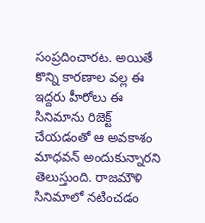సంప్రదించారట. అయితే కొన్ని కారణాల వల్ల ఈ ఇద్దరు హీరోలు ఈ సినిమాను రిజెక్ట్ చేయడంతో ఆ అవకాశం మాధవన్ అందుకున్నారని తెలుస్తుంది. రాజమౌళి సినిమాలో నటించడం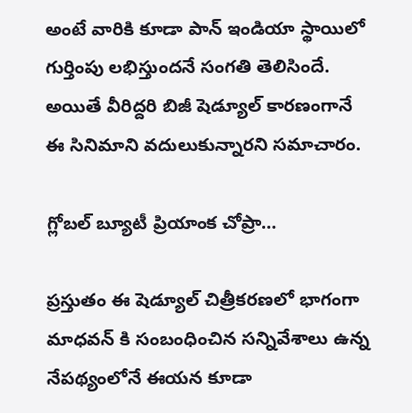అంటే వారికి కూడా పాన్ ఇండియా స్థాయిలో గుర్తింపు లభిస్తుందనే సంగతి తెలిసిందే. అయితే వీరిద్దరి బిజీ షెడ్యూల్ కారణంగానే ఈ సినిమాని వదులుకున్నారని సమాచారం.

గ్లోబల్ బ్యూటీ ప్రియాంక చోప్రా…

ప్రస్తుతం ఈ షెడ్యూల్ చిత్రీకరణలో భాగంగా మాధవన్ కి సంబంధించిన సన్నివేశాలు ఉన్న నేపథ్యంలోనే ఈయన కూడా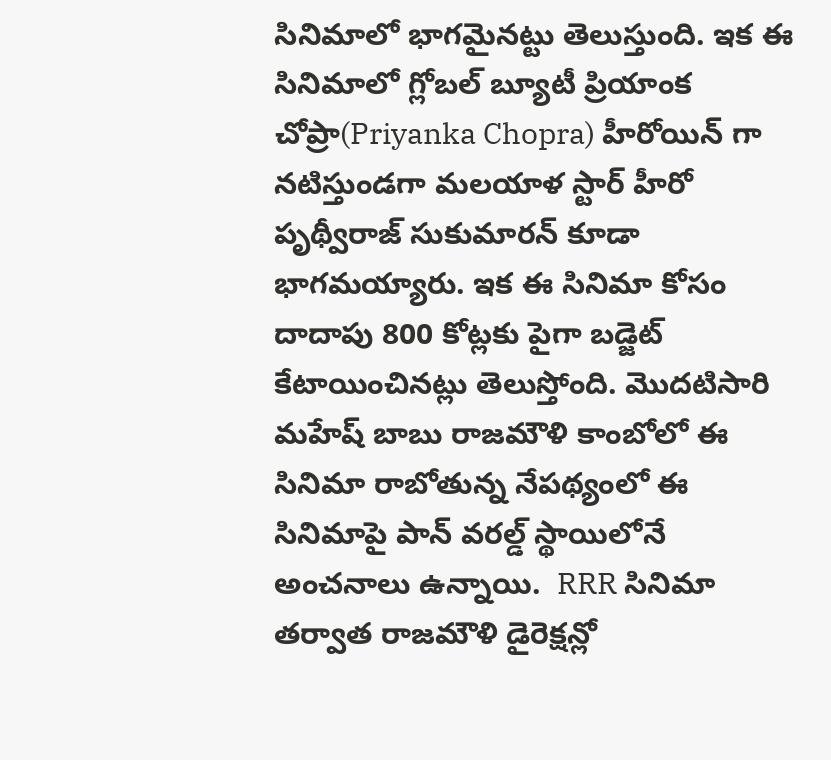సినిమాలో భాగమైనట్టు తెలుస్తుంది. ఇక ఈ సినిమాలో గ్లోబల్ బ్యూటీ ప్రియాంక చోప్రా(Priyanka Chopra) హీరోయిన్ గా నటిస్తుండగా మలయాళ స్టార్ హీరో పృథ్వీరాజ్ సుకుమారన్ కూడా భాగమయ్యారు. ఇక ఈ సినిమా కోసం దాదాపు 800 కోట్లకు పైగా బడ్జెట్ కేటాయించినట్లు తెలుస్తోంది. మొదటిసారి మహేష్ బాబు రాజమౌళి కాంబోలో ఈ సినిమా రాబోతున్న నేపథ్యంలో ఈ సినిమాపై పాన్ వరల్డ్ స్థాయిలోనే అంచనాలు ఉన్నాయి.  RRR సినిమా తర్వాత రాజమౌళి డైరెక్షన్లో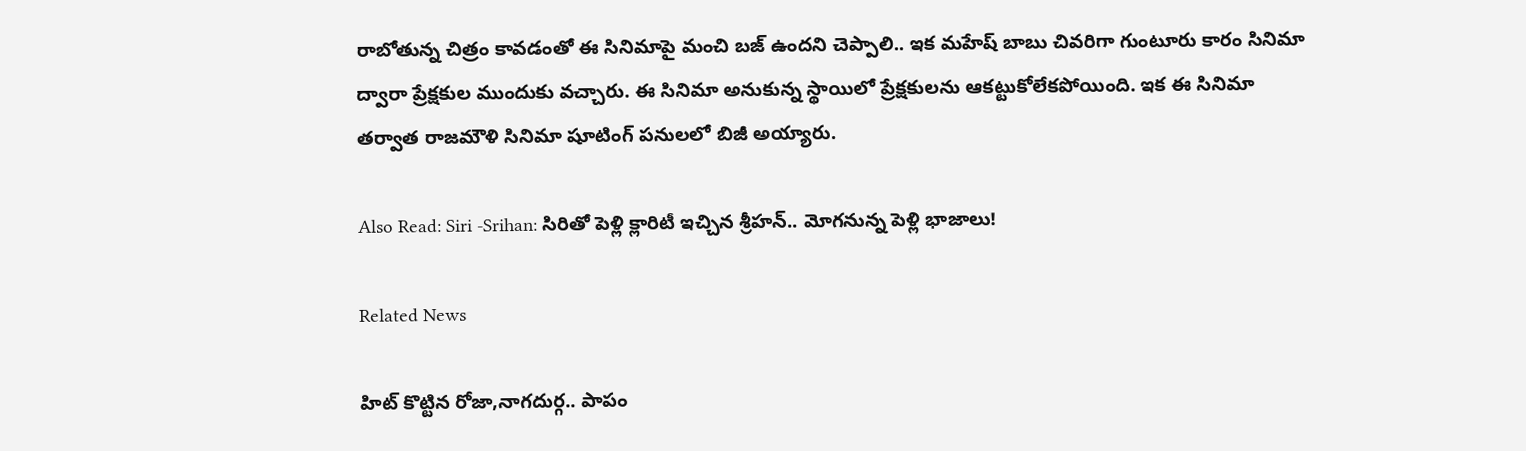రాబోతున్న చిత్రం కావడంతో ఈ సినిమాపై మంచి బజ్ ఉందని చెప్పాలి.. ఇక మహేష్ బాబు చివరిగా గుంటూరు కారం సినిమా ద్వారా ప్రేక్షకుల ముందుకు వచ్చారు. ఈ సినిమా అనుకున్న స్థాయిలో ప్రేక్షకులను ఆకట్టుకోలేకపోయింది. ఇక ఈ సినిమా తర్వాత రాజమౌళి సినిమా షూటింగ్ పనులలో బిజీ అయ్యారు.

Also Read: Siri -Srihan: సిరితో పెళ్లి క్లారిటీ ఇచ్చిన శ్రీహన్.. మోగనున్న పెళ్లి భాజాలు!

Related News

హిట్ కొట్టిన రోజా,నాగదుర్గ.. పాపం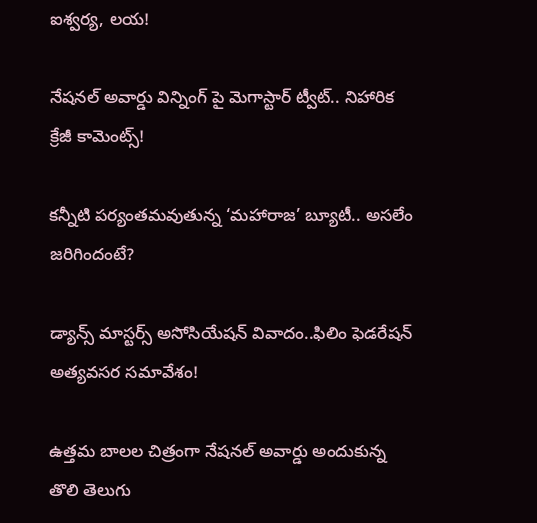ఐశ్వర్య, లయ!

నేషనల్ అవార్డు విన్నింగ్ పై మెగాస్టార్ ట్వీట్.. నిహారిక క్రేజీ కామెంట్స్!

కన్నీటి పర్యంతమవుతున్న ‘మహారాజ’ బ్యూటీ.. అసలేం జరిగిందంటే?

డ్యాన్స్ మాస్టర్స్ అసోసియేషన్ వివాదం..ఫిలిం ఫెడరేషన్ అత్యవసర సమావేశం!

ఉత్తమ బాలల చిత్రంగా నేషనల్ అవార్డు అందుకున్న తొలి తెలుగు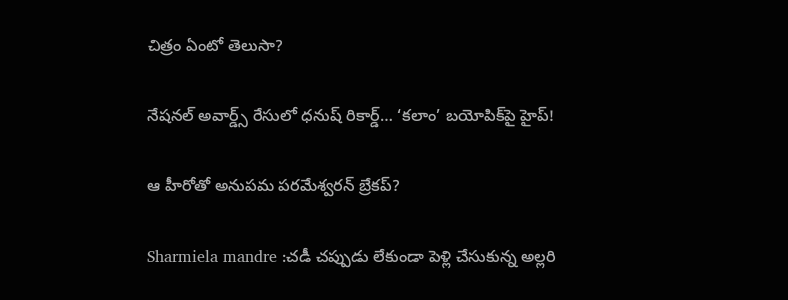చిత్రం ఏంటో తెలుసా?

నేషనల్ అవార్డ్స్ రేసులో ధనుష్ రికార్డ్… ‘కలాం’ బయోపిక్‌పై హైప్!

ఆ హీరోతో అనుపమ పరమేశ్వరన్ బ్రేకప్?

Sharmiela mandre :చడీ చప్పుడు లేకుండా పెళ్లి చేసుకున్న అల్లరి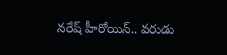నరేష్ హీరోయిన్.. వరుడు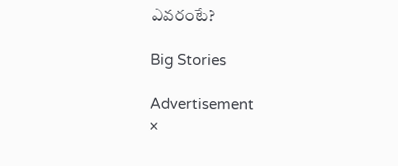ఎవరంటే?

Big Stories

Advertisement
×